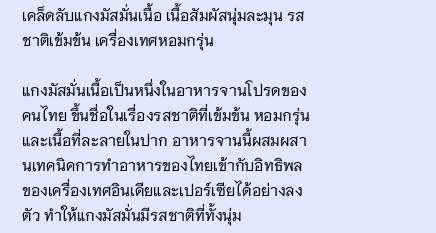เคล็ดลับแกงมัสมั่นเนื้อ เนื้อสัมผัสนุ่มละมุน รสชาติเข้มข้น เครื่องเทศหอมกรุ่น

แกงมัสมั่นเนื้อเป็นหนึ่งในอาหารจานโปรดของคนไทย ขึ้นชื่อในเรื่องรสชาติที่เข้มข้น หอมกรุ่นและเนื้อที่ละลายในปาก อาหารจานนี้ผสมผสานเทคนิคการทำอาหารของไทยเข้ากับอิทธิพลของเครื่องเทศอินเดียและเปอร์เซียได้อย่างลงตัว ทำให้แกงมัสมั่นมีรสชาติที่ทั้งนุ่ม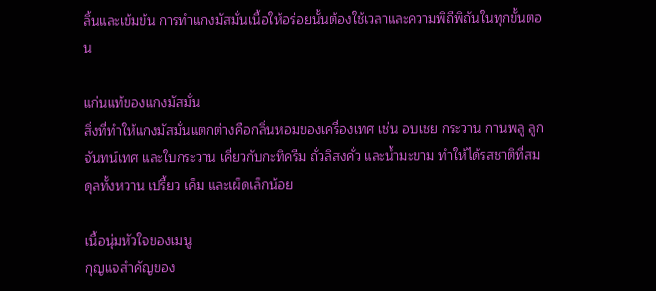ลิ้นและเข้มข้น การทำแกงมัสมั่นเนื้อให้อร่อยนั้นต้องใช้เวลาและความพิถีพิถันในทุกขั้นตอน

แก่นแท้ของแกงมัสมั่น
สิ่งที่ทำให้แกงมัสมั่นแตกต่างคือกลิ่นหอมของเครื่องเทศ เช่น อบเชย กระวาน กานพลู ลูกจันทน์เทศ และใบกระวาน เคี่ยวกับกะทิครีม ถั่วลิสงคั่ว และน้ำมะขาม ทำให้ได้รสชาติที่สมดุลทั้งหวาน เปรี้ยว เค็ม และเผ็ดเล็กน้อย

เนื้อนุ่มหัวใจของเมนู
กุญแจสำคัญของ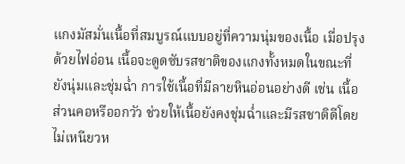แกงมัสมั่นเนื้อที่สมบูรณ์แบบอยู่ที่ความนุ่มของเนื้อ เมื่อปรุงด้วยไฟอ่อน เนื้อจะดูดซับรสชาติของแกงทั้งหมดในขณะที่ยังนุ่มและชุ่มฉ่ำ การใช้เนื้อที่มีลายหินอ่อนอย่างดี เช่น เนื้อส่วนคอหรืออกวัว ช่วยให้เนื้อยังคงชุ่มฉ่ำและมีรสชาติดีโดยไม่เหนียวห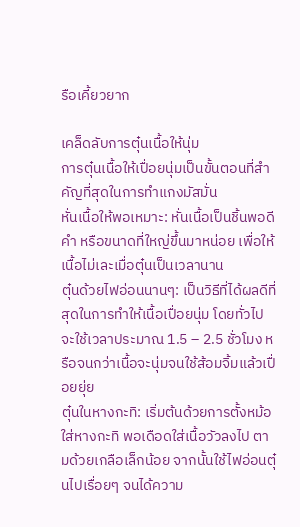รือเคี้ยวยาก

เคล็ดลับการตุ๋นเนื้อให้นุ่ม
การตุ๋นเนื้อให้เปื่อยนุ่มเป็นขั้นตอนที่สำคัญที่สุดในการทำแกงมัสมั่น
หั่นเนื้อให้พอเหมาะ: หั่นเนื้อเป็นชิ้นพอดีคำ หรือขนาดที่ใหญ่ขึ้นมาหน่อย เพื่อให้เนื้อไม่เละเมื่อตุ๋นเป็นเวลานาน
ตุ๋นด้วยไฟอ่อนนานๆ: เป็นวิธีที่ได้ผลดีที่สุดในการทำให้เนื้อเปื่อยนุ่ม โดยทั่วไปจะใช้เวลาประมาณ 1.5 – 2.5 ชั่วโมง หรือจนกว่าเนื้อจะนุ่มจนใช้ส้อมจิ้มแล้วเปื่อยยุ่ย
ตุ๋นในหางกะทิ: เริ่มต้นด้วยการตั้งหม้อใส่หางกะทิ พอเดือดใส่เนื้อวัวลงไป ตามด้วยเกลือเล็กน้อย จากนั้นใช้ไฟอ่อนตุ๋นไปเรื่อยๆ จนได้ความ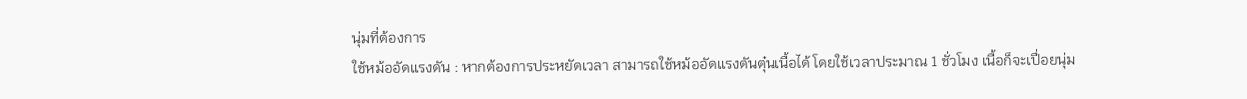นุ่มที่ต้องการ
ใช้หม้ออัดแรงดัน : หากต้องการประหยัดเวลา สามารถใช้หม้ออัดแรงดันตุ๋นเนื้อได้ โดยใช้เวลาประมาณ 1 ชั่วโมง เนื้อก็จะเปื่อยนุ่ม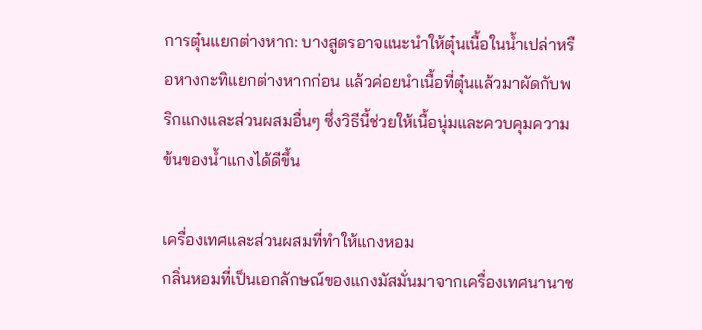การตุ๋นแยกต่างหาก: บางสูตรอาจแนะนำให้ตุ๋นเนื้อในน้ำเปล่าหรือหางกะทิแยกต่างหากก่อน แล้วค่อยนำเนื้อที่ตุ๋นแล้วมาผัดกับพริกแกงและส่วนผสมอื่นๆ ซึ่งวิธีนี้ช่วยให้เนื้อนุ่มและควบคุมความข้นของน้ำแกงได้ดีขึ้น

เครื่องเทศและส่วนผสมที่ทำให้แกงหอม
กลิ่นหอมที่เป็นเอกลักษณ์ของแกงมัสมั่นมาจากเครื่องเทศนานาช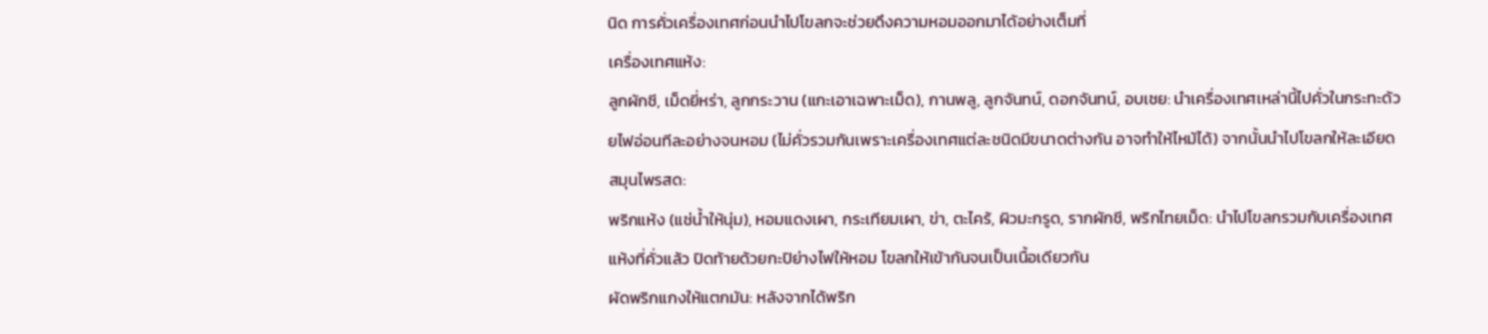นิด การคั่วเครื่องเทศก่อนนำไปโขลกจะช่วยดึงความหอมออกมาได้อย่างเต็มที่
เครื่องเทศแห้ง:
ลูกผักชี, เม็ดยี่หร่า, ลูกกระวาน (แกะเอาเฉพาะเม็ด), กานพลู, ลูกจันทน์, ดอกจันทน์, อบเชย: นำเครื่องเทศเหล่านี้ไปคั่วในกระทะด้วยไฟอ่อนทีละอย่างจนหอม (ไม่คั่วรวมกันเพราะเครื่องเทศแต่ละชนิดมีขนาดต่างกัน อาจทำให้ไหม้ได้) จากนั้นนำไปโขลกให้ละเอียด
สมุนไพรสด:
พริกแห้ง (แช่น้ำให้นุ่ม), หอมแดงเผา, กระเทียมเผา, ข่า, ตะไคร้, ผิวมะกรูด, รากผักชี, พริกไทยเม็ด: นำไปโขลกรวมกับเครื่องเทศแห้งที่คั่วแล้ว ปิดท้ายด้วยกะปิย่างไฟให้หอม โขลกให้เข้ากันจนเป็นเนื้อเดียวกัน
ผัดพริกแกงให้แตกมัน: หลังจากได้พริก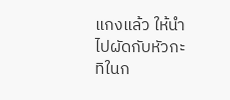แกงแล้ว ให้นำไปผัดกับหัวกะทิในก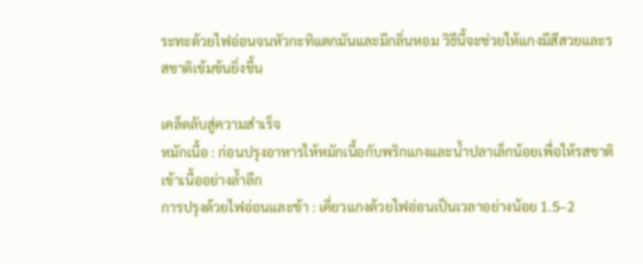ระทะด้วยไฟอ่อนจนหัวกะทิแตกมันและมีกลิ่นหอม วิธีนี้จะช่วยให้แกงมีสีสวยและรสชาติเข้มข้นยิ่งขึ้น

เคล็ดลับสู่ความสำเร็จ
หมักเนื้อ : ก่อนปรุงอาหารให้หมักเนื้อกับพริกแกงและน้ำปลาเล็กน้อยเพื่อให้รสชาติเข้าเนื้ออย่างล้ำลึก
การปรุงด้วยไฟอ่อนและช้า : เคี่ยวแกงด้วยไฟอ่อนเป็นเวลาอย่างน้อย 1.5–2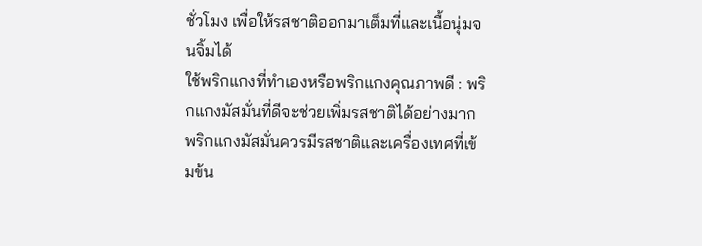ชั่วโมง เพื่อให้รสชาติออกมาเต็มที่และเนื้อนุ่มจนจิ้มได้
ใช้พริกแกงที่ทำเองหรือพริกแกงคุณภาพดี : พริกแกงมัสมั่นที่ดีจะช่วยเพิ่มรสชาติได้อย่างมาก พริกแกงมัสมั่นควรมีรสชาติและเครื่องเทศที่เข้มข้น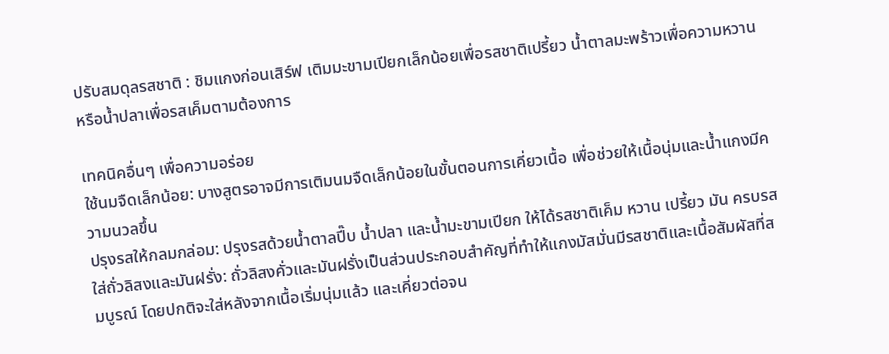ปรับสมดุลรสชาติ : ชิมแกงก่อนเสิร์ฟ เติมมะขามเปียกเล็กน้อยเพื่อรสชาติเปรี้ยว น้ำตาลมะพร้าวเพื่อความหวาน หรือน้ำปลาเพื่อรสเค็มตามต้องการ

เทคนิคอื่นๆ เพื่อความอร่อย
ใช้นมจืดเล็กน้อย: บางสูตรอาจมีการเติมนมจืดเล็กน้อยในขั้นตอนการเคี่ยวเนื้อ เพื่อช่วยให้เนื้อนุ่มและน้ำแกงมีความนวลขึ้น
ปรุงรสให้กลมกล่อม: ปรุงรสด้วยน้ำตาลปี๊บ น้ำปลา และน้ำมะขามเปียก ให้ได้รสชาติเค็ม หวาน เปรี้ยว มัน ครบรส
ใส่ถั่วลิสงและมันฝรั่ง: ถั่วลิสงคั่วและมันฝรั่งเป็นส่วนประกอบสำคัญที่ทำให้แกงมัสมั่นมีรสชาติและเนื้อสัมผัสที่สมบูรณ์ โดยปกติจะใส่หลังจากเนื้อเริ่มนุ่มแล้ว และเคี่ยวต่อจน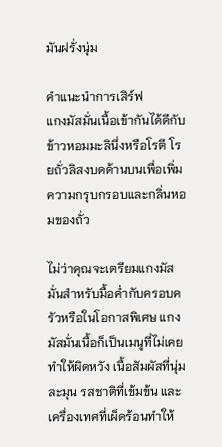มันฝรั่งนุ่ม

คำแนะนำการเสิร์ฟ
แกงมัสมั่นเนื้อเข้ากันได้ดีกับข้าวหอมมะลินึ่งหรือโรตี โรยถั่วลิสงบดด้านบนเพื่อเพิ่มความกรุบกรอบและกลิ่นหอมของถั่ว

ไม่ว่าคุณจะเตรียมแกงมัสมั่นสำหรับมื้อค่ำกับครอบครัวหรือในโอกาสพิเศษ แกงมัสมั่นเนื้อก็เป็นเมนูที่ไม่เคยทำให้ผิดหวัง เนื้อสัมผัสที่นุ่มละมุน รสชาติที่เข้มข้น และเครื่องเทศที่เผ็ดร้อนทำให้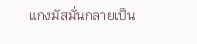แกงมัสมั่นกลายเป็น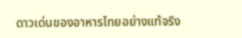ดาวเด่นของอาหารไทยอย่างแท้จริง